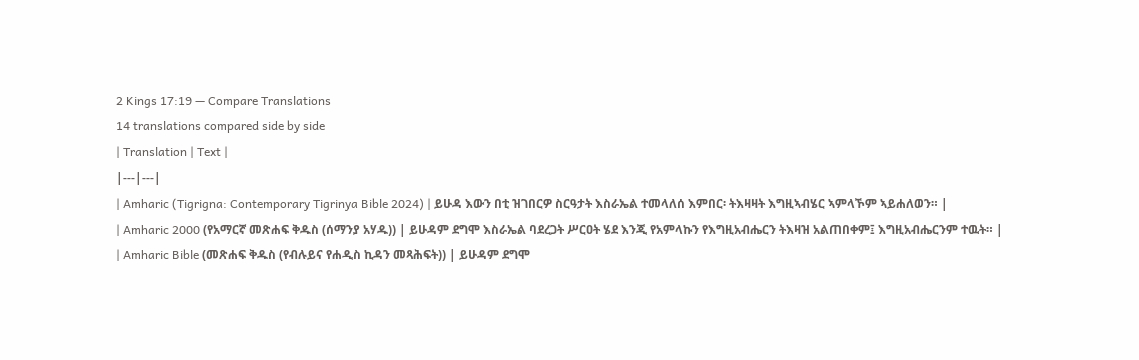2 Kings 17:19 — Compare Translations
14 translations compared side by side
| Translation | Text |
|---|---|
| Amharic (Tigrigna: Contemporary Tigrinya Bible 2024) | ይሁዳ እውን በቲ ዝገበርዎ ስርዓታት እስራኤል ተመላለሰ እምበር፡ ትእዛዛት እግዚኣብሄር ኣምላኾም ኣይሐለወን። |
| Amharic 2000 (የአማርኛ መጽሐፍ ቅዱስ (ሰማንያ አሃዱ)) | ይሁዳም ደግሞ እስራኤል ባደረጋት ሥርዐት ሄደ እንጂ የአምላኩን የእግዚአብሔርን ትእዛዝ አልጠበቀም፤ እግዚአብሔርንም ተዉት። |
| Amharic Bible (መጽሐፍ ቅዱስ (የብሉይና የሐዲስ ኪዳን መጻሕፍት)) | ይሁዳም ደግሞ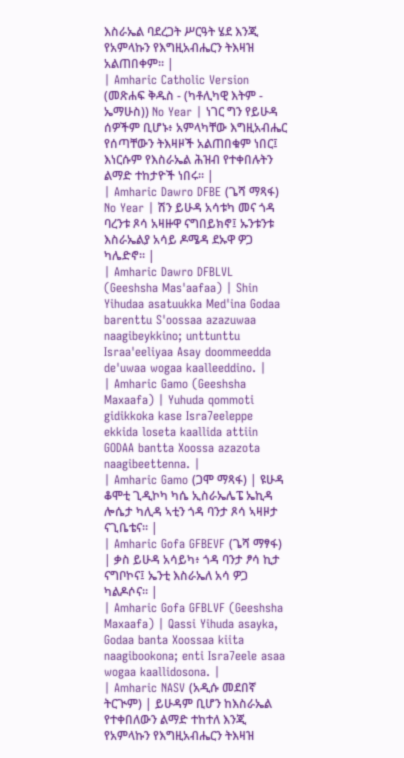እስራኤል ባደረጋት ሥርዓት ሄደ እንጂ የአምላኩን የእግዚአብሔርን ትእዛዝ አልጠበቀም። |
| Amharic Catholic Version (መጽሐፍ ቅዱስ - (ካቶሊካዊ እትም - ኤማሁስ)) No Year | ነገር ግን የይሁዳ ሰዎችም ቢሆኑ፥ አምላካቸው እግዚአብሔር የሰጣቸውን ትእዛዞች አልጠበቁም ነበር፤ እነርሱም የእስራኤል ሕዝብ የተቀበሉትን ልማድ ተከታዮች ነበሩ። |
| Amharic Dawro DFBE (ጌሻ ማጻፋ) No Year | ሽን ይሁዳ አሳቱካ መና ጎዳ ባረንቱ ጾሳ አዛዙዋ ናግበይክኖ፤ ኡንቱንቱ እስራኤልያ አሳይ ዶሜዳ ደኡዋ ዎጋ ካሌድኖ። |
| Amharic Dawro DFBLVL (Geeshsha Mas'aafaa) | Shin Yihudaa asatuukka Med'ina Godaa barenttu S'oossaa azazuwaa naagibeykkino; unttunttu Israa'eeliyaa Asay doommeedda de'uwaa wogaa kaalleeddino. |
| Amharic Gamo (Geeshsha Maxaafa) | Yuhuda qommoti gidikkoka kase Isra7eeleppe ekkida loseta kaallida attiin GODAA bantta Xoossa azazota naagibeettenna. |
| Amharic Gamo (ጋሞ ማጻፋ) | ዩሁዳ ቆሞቲ ጊዲኮካ ካሴ ኢስራኤሌፔ ኤኪዳ ሎሴታ ካሊዳ ኣቲን ጎዳ ባንታ ጾሳ ኣዛዞታ ናጊቤቴና። |
| Amharic Gofa GFBEVF (ጌሻ ማፃፋ) | ቃስ ይሁዳ አሳይካ፥ ጎዳ ባንታ ፆሳ ኪታ ናግቦኮና፤ ኤንቲ እስራኤለ አሳ ዎጋ ካልዶሶና። |
| Amharic Gofa GFBLVF (Geeshsha Maxaafa) | Qassi Yihuda asayka, Godaa banta Xoossaa kiita naagibookona; enti Isra7eele asaa wogaa kaallidosona. |
| Amharic NASV (አዲሱ መደበኛ ትርጒም) | ይሁዳም ቢሆን ከእስራኤል የተቀበለውን ልማድ ተከተለ እንጂ የአምላኩን የእግዚአብሔርን ትእዛዝ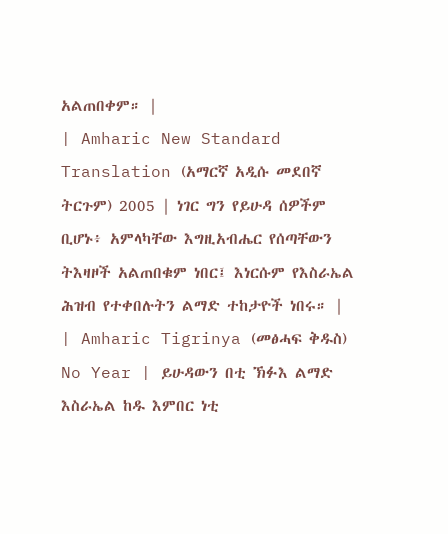አልጠበቀም። |
| Amharic New Standard Translation (አማርኛ አዲሱ መደበኛ ትርጉም) 2005 | ነገር ግን የይሁዳ ሰዎችም ቢሆኑ፥ አምላካቸው እግዚአብሔር የሰጣቸውን ትእዛዞች አልጠበቁም ነበር፤ እነርሱም የእስራኤል ሕዝብ የተቀበሉትን ልማድ ተከታዮች ነበሩ። |
| Amharic Tigrinya (መፅሓፍ ቅዱስ) No Year | ይሁዳውን በቲ ኽፉእ ልማድ እስራኤል ከዱ እምበር ነቲ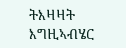ትእዛዛት እግዚኣብሄር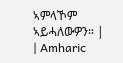ኣምላኾም ኣይሓለውዎን። |
| Amharic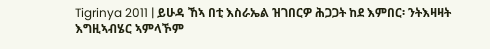Tigrinya 2011 | ይሁዳ ኸኣ በቲ እስራኤል ዝገበርዎ ሕጋጋት ከደ እምበር፡ ንትእዛዛት እግዚኣብሄር ኣምላኾም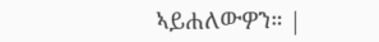ኣይሐለውዎን። |